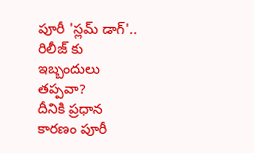పూరీ 'స్లమ్ డాగ్'.. రిలీజ్ కు ఇబ్బందులు తప్పవా?
దీనికి ప్రధాన కారణం పూరీ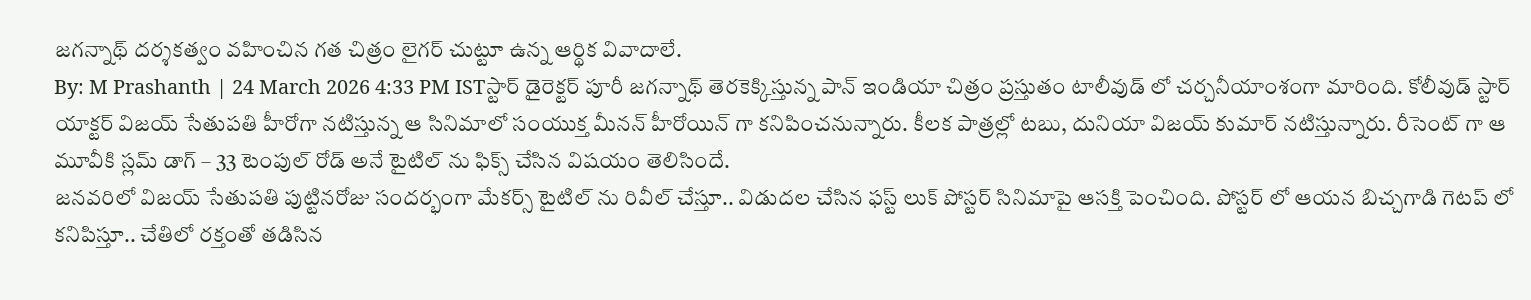జగన్నాథ్ దర్శకత్వం వహించిన గత చిత్రం లైగర్ చుట్టూ ఉన్న ఆర్థిక వివాదాలే.
By: M Prashanth | 24 March 2026 4:33 PM ISTస్టార్ డైరెక్టర్ పూరీ జగన్నాథ్ తెరకెక్కిస్తున్న పాన్ ఇండియా చిత్రం ప్రస్తుతం టాలీవుడ్ లో చర్చనీయాంశంగా మారింది. కోలీవుడ్ స్టార్ యాక్టర్ విజయ్ సేతుపతి హీరోగా నటిస్తున్న ఆ సినిమాలో సంయుక్త మీనన్ హీరోయిన్ గా కనిపించనున్నారు. కీలక పాత్రల్లో టబు, దునియా విజయ్ కుమార్ నటిస్తున్నారు. రీసెంట్ గా ఆ మూవీకి స్లమ్ డాగ్ – 33 టెంపుల్ రోడ్ అనే టైటిల్ ను ఫిక్స్ చేసిన విషయం తెలిసిందే.
జనవరిలో విజయ్ సేతుపతి పుట్టినరోజు సందర్భంగా మేకర్స్ టైటిల్ ను రివీల్ చేస్తూ.. విడుదల చేసిన ఫస్ట్ లుక్ పోస్టర్ సినిమాపై ఆసక్తి పెంచింది. పోస్టర్ లో ఆయన బిచ్చగాడి గెటప్ లో కనిపిస్తూ.. చేతిలో రక్తంతో తడిసిన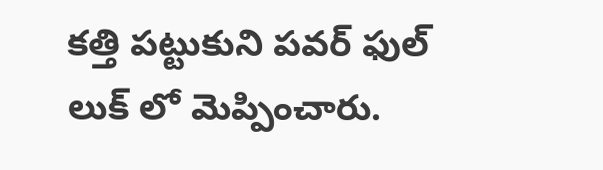కత్తి పట్టుకుని పవర్ ఫుల్ లుక్ లో మెప్పించారు.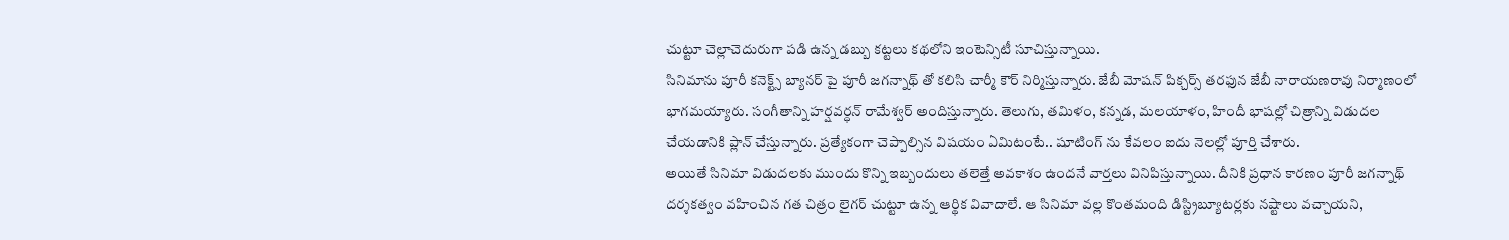చుట్టూ చెల్లాచెదురుగా పడి ఉన్న డబ్బు కట్టలు కథలోని ఇంటెన్సిటీ సూచిస్తున్నాయి.
సినిమాను పూరీ కనెక్ట్స్ బ్యానర్ పై పూరీ జగన్నాథ్ తో కలిసి చార్మీ కౌర్ నిర్మిస్తున్నారు. జేబీ మోషన్ పిక్చర్స్ తరఫున జేబీ నారాయణరావు నిర్మాణంలో భాగమయ్యారు. సంగీతాన్ని హర్షవర్ధన్ రామేశ్వర్ అందిస్తున్నారు. తెలుగు, తమిళం, కన్నడ, మలయాళం, హిందీ భాషల్లో చిత్రాన్ని విడుదల చేయడానికి ప్లాన్ చేస్తున్నారు. ప్రత్యేకంగా చెప్పాల్సిన విషయం ఏమిటంటే.. షూటింగ్ ను కేవలం ఐదు నెలల్లో పూర్తి చేశారు.
అయితే సినిమా విడుదలకు ముందు కొన్ని ఇబ్బందులు తలెత్తే అవకాశం ఉందనే వార్తలు వినిపిస్తున్నాయి. దీనికి ప్రధాన కారణం పూరీ జగన్నాథ్ దర్శకత్వం వహించిన గత చిత్రం లైగర్ చుట్టూ ఉన్న ఆర్థిక వివాదాలే. ఆ సినిమా వల్ల కొంతమంది డిస్ట్రిబ్యూటర్లకు నష్టాలు వచ్చాయని,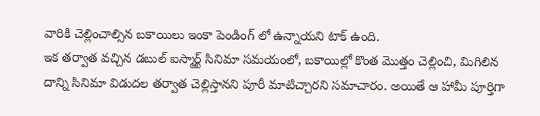వారికి చెల్లించాల్సిన బకాయిలు ఇంకా పెండింగ్ లో ఉన్నాయని టాక్ ఉంది.
ఇక తర్వాత వచ్చిన డబుల్ ఐస్మార్ట్ సినిమా సమయంలో, బకాయిల్లో కొంత మొత్తం చెల్లించి, మిగిలిన దాన్ని సినిమా విడుదల తర్వాత చెల్లిస్తానని పూరీ మాటిచ్చారని సమాచారం. అయితే ఆ హామీ పూర్తిగా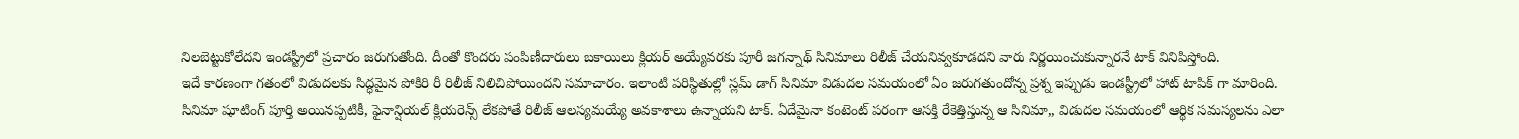నిలబెట్టుకోలేదని ఇండస్ట్రీలో ప్రచారం జరుగుతోంది. దీంతో కొందరు పంపిణీదారులు బకాయిలు క్లియర్ అయ్యేవరకు పూరీ జగన్నాథ్ సినిమాలు రిలీజ్ చేయనివ్వకూడదని వారు నిర్ణయించుకున్నారనే టాక్ వినిపిస్తోంది.
ఇదే కారణంగా గతంలో విడుదలకు సిద్ధమైన పోకిరి రీ రిలీజ్ నిలిచిపోయిందని సమాచారం. ఇలాంటి పరిస్థితుల్లో స్లమ్ డాగ్ సినిమా విడుదల సమయంలో ఏం జరుగతుందోన్న ప్రశ్న ఇప్పుడు ఇండస్ట్రీలో హాట్ టాపిక్ గా మారింది. సినిమా షూటింగ్ పూర్తి అయినప్పటికీ, ఫైనాన్షియల్ క్లియరెన్స్ లేకపోతే రిలీజ్ ఆలస్యమయ్యే అవకాశాలు ఉన్నాయని టాక్. ఏదేమైనా కంటెంట్ పరంగా ఆసక్తి రేకెత్తిస్తున్న ఆ సినిమా,, విడుదల సమయంలో ఆర్థిక సమస్యలను ఎలా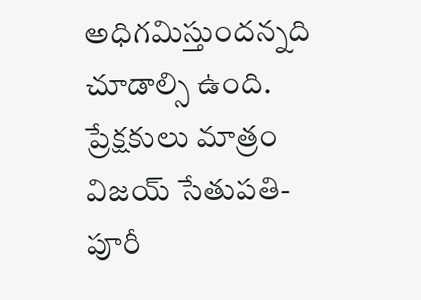అధిగమిస్తుందన్నది చూడాల్సి ఉంది. ప్రేక్షకులు మాత్రం విజయ్ సేతుపతి- పూరీ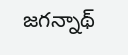జగన్నాథ్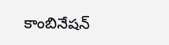కాంబినేషన్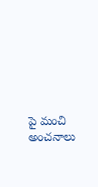పై మంచి అంచనాలు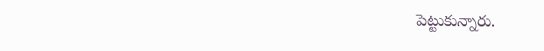పెట్టుకున్నారు.